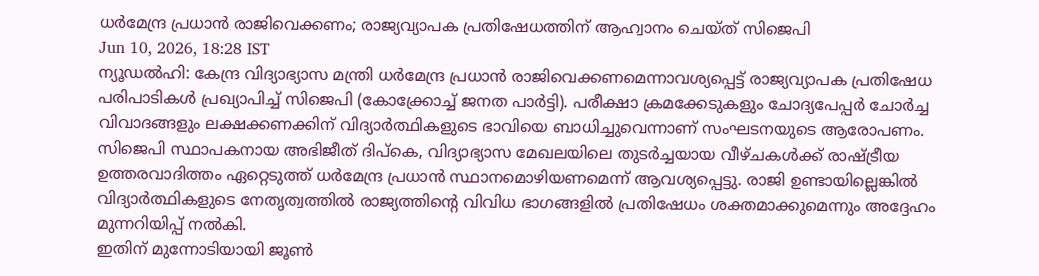ധർമേന്ദ്ര പ്രധാൻ രാജിവെക്കണം; രാജ്യവ്യാപക പ്രതിഷേധത്തിന് ആഹ്വാനം ചെയ്ത് സിജെപി
Jun 10, 2026, 18:28 IST
ന്യൂഡൽഹി: കേന്ദ്ര വിദ്യാഭ്യാസ മന്ത്രി ധർമേന്ദ്ര പ്രധാൻ രാജിവെക്കണമെന്നാവശ്യപ്പെട്ട് രാജ്യവ്യാപക പ്രതിഷേധ പരിപാടികൾ പ്രഖ്യാപിച്ച് സിജെപി (കോക്ക്രോച്ച് ജനത പാർട്ടി). പരീക്ഷാ ക്രമക്കേടുകളും ചോദ്യപേപ്പർ ചോർച്ച വിവാദങ്ങളും ലക്ഷക്കണക്കിന് വിദ്യാർത്ഥികളുടെ ഭാവിയെ ബാധിച്ചുവെന്നാണ് സംഘടനയുടെ ആരോപണം.
സിജെപി സ്ഥാപകനായ അഭിജീത് ദിപ്കെ, വിദ്യാഭ്യാസ മേഖലയിലെ തുടർച്ചയായ വീഴ്ചകൾക്ക് രാഷ്ട്രീയ ഉത്തരവാദിത്തം ഏറ്റെടുത്ത് ധർമേന്ദ്ര പ്രധാൻ സ്ഥാനമൊഴിയണമെന്ന് ആവശ്യപ്പെട്ടു. രാജി ഉണ്ടായില്ലെങ്കിൽ വിദ്യാർത്ഥികളുടെ നേതൃത്വത്തിൽ രാജ്യത്തിന്റെ വിവിധ ഭാഗങ്ങളിൽ പ്രതിഷേധം ശക്തമാക്കുമെന്നും അദ്ദേഹം മുന്നറിയിപ്പ് നൽകി.
ഇതിന് മുന്നോടിയായി ജൂൺ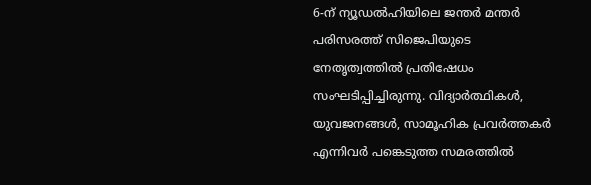6-ന് ന്യൂഡൽഹിയിലെ ജന്തർ മന്തർ പരിസരത്ത് സിജെപിയുടെ നേതൃത്വത്തിൽ പ്രതിഷേധം സംഘടിപ്പിച്ചിരുന്നു. വിദ്യാർത്ഥികൾ, യുവജനങ്ങൾ, സാമൂഹിക പ്രവർത്തകർ എന്നിവർ പങ്കെടുത്ത സമരത്തിൽ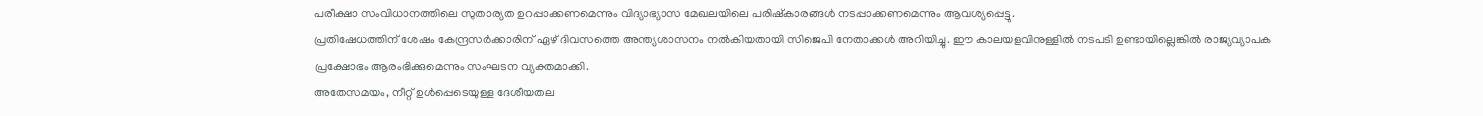പരീക്ഷാ സംവിധാനത്തിലെ സുതാര്യത ഉറപ്പാക്കണമെന്നും വിദ്യാഭ്യാസ മേഖലയിലെ പരിഷ്കാരങ്ങൾ നടപ്പാക്കണമെന്നും ആവശ്യപ്പെട്ടു.
പ്രതിഷേധത്തിന് ശേഷം കേന്ദ്രസർക്കാരിന് ഏഴ് ദിവസത്തെ അന്ത്യശാസനം നൽകിയതായി സിജെപി നേതാക്കൾ അറിയിച്ചു. ഈ കാലയളവിനുള്ളിൽ നടപടി ഉണ്ടായില്ലെങ്കിൽ രാജ്യവ്യാപക പ്രക്ഷോഭം ആരംഭിക്കുമെന്നും സംഘടന വ്യക്തമാക്കി.
അതേസമയം, നീറ്റ് ഉൾപ്പെടെയുള്ള ദേശീയതല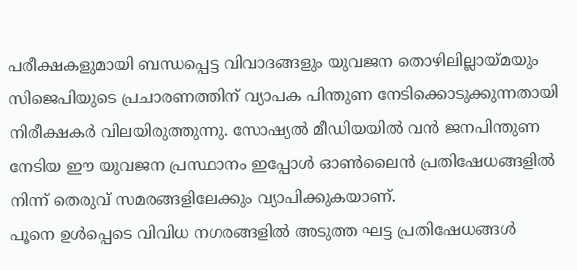പരീക്ഷകളുമായി ബന്ധപ്പെട്ട വിവാദങ്ങളും യുവജന തൊഴിലില്ലായ്മയും സിജെപിയുടെ പ്രചാരണത്തിന് വ്യാപക പിന്തുണ നേടിക്കൊടുക്കുന്നതായി നിരീക്ഷകർ വിലയിരുത്തുന്നു. സോഷ്യൽ മീഡിയയിൽ വൻ ജനപിന്തുണ നേടിയ ഈ യുവജന പ്രസ്ഥാനം ഇപ്പോൾ ഓൺലൈൻ പ്രതിഷേധങ്ങളിൽ നിന്ന് തെരുവ് സമരങ്ങളിലേക്കും വ്യാപിക്കുകയാണ്.
പൂനെ ഉൾപ്പെടെ വിവിധ നഗരങ്ങളിൽ അടുത്ത ഘട്ട പ്രതിഷേധങ്ങൾ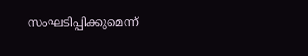സംഘടിപ്പിക്കുമെന്ന്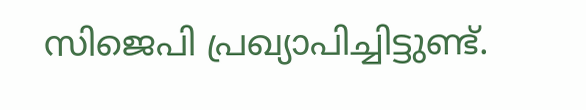സിജെപി പ്രഖ്യാപിച്ചിട്ടുണ്ട്.